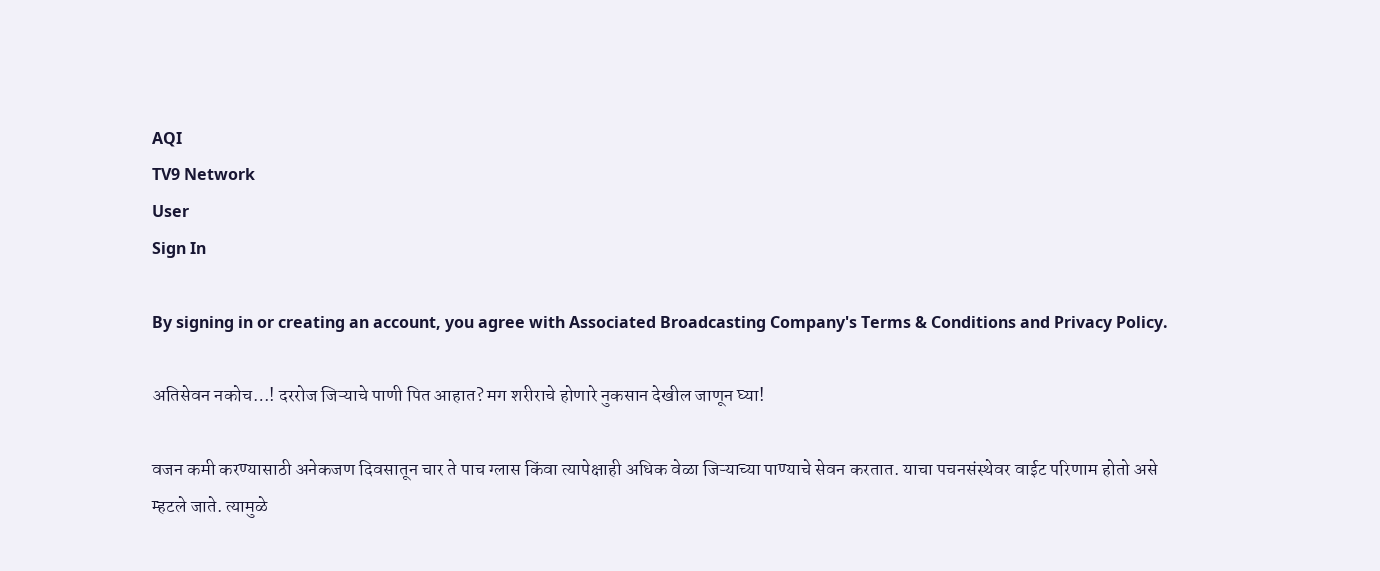AQI
TV9 Network
User
Sign In

By signing in or creating an account, you agree with Associated Broadcasting Company's Terms & Conditions and Privacy Policy.

अतिसेवन नकोच…! दररोज जिऱ्याचे पाणी पित आहात? मग शरीराचे होणारे नुकसान देखील जाणून घ्या!

वजन कमी करण्यासाठी अनेकजण दिवसातून चार ते पाच ग्लास किंवा त्यापेक्षाही अधिक वेळा जिऱ्याच्या पाण्याचे सेवन करतात. याचा पचनसंस्थेवर वाईट परिणाम होतो असे म्हटले जाते. त्यामुळे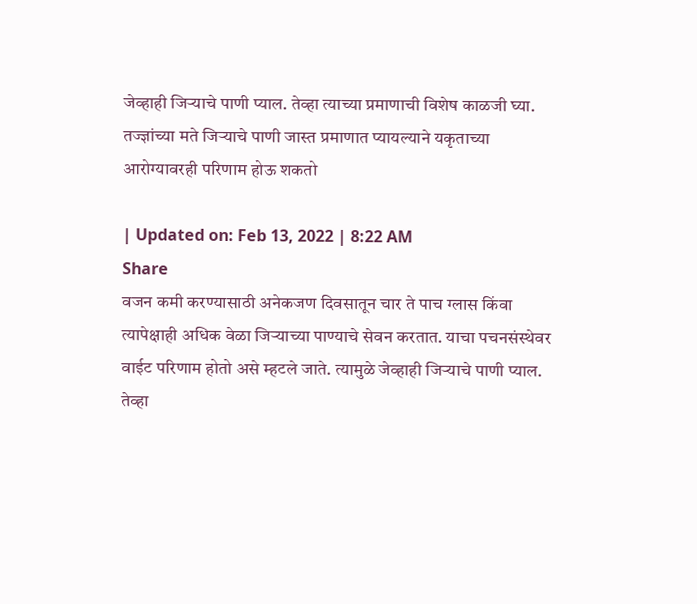जेव्हाही जिऱ्याचे पाणी प्याल. तेव्हा त्याच्या प्रमाणाची विशेष काळजी घ्या. तज्ज्ञांच्या मते जिऱ्याचे पाणी जास्त प्रमाणात प्यायल्याने यकृताच्या आरोग्यावरही परिणाम होऊ शकतो

| Updated on: Feb 13, 2022 | 8:22 AM
Share
वजन कमी करण्यासाठी अनेकजण दिवसातून चार ते पाच ग्लास किंवा त्यापेक्षाही अधिक वेळा जिऱ्याच्या पाण्याचे सेवन करतात. याचा पचनसंस्थेवर वाईट परिणाम होतो असे म्हटले जाते. त्यामुळे जेव्हाही जिऱ्याचे पाणी प्याल. तेव्हा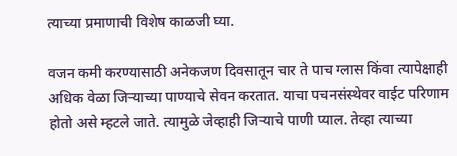त्याच्या प्रमाणाची विशेष काळजी घ्या.

वजन कमी करण्यासाठी अनेकजण दिवसातून चार ते पाच ग्लास किंवा त्यापेक्षाही अधिक वेळा जिऱ्याच्या पाण्याचे सेवन करतात. याचा पचनसंस्थेवर वाईट परिणाम होतो असे म्हटले जाते. त्यामुळे जेव्हाही जिऱ्याचे पाणी प्याल. तेव्हा त्याच्या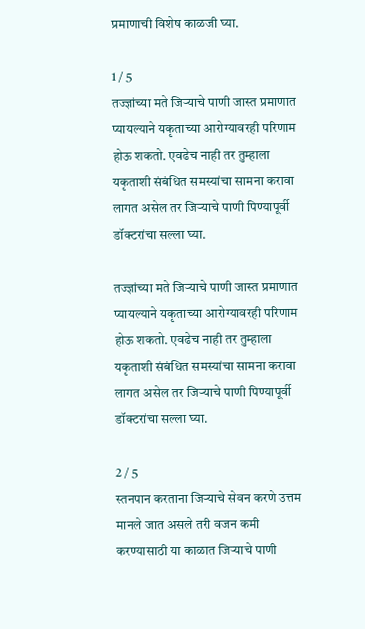प्रमाणाची विशेष काळजी घ्या.

1 / 5
तज्ज्ञांच्या मते जिऱ्याचे पाणी जास्त प्रमाणात प्यायल्याने यकृताच्या आरोग्यावरही परिणाम होऊ शकतो. एवढेच नाही तर तुम्हाला यकृताशी संबंधित समस्यांचा सामना करावा लागत असेल तर जिऱ्याचे पाणी पिण्यापूर्वी डॉक्टरांचा सल्ला घ्या.

तज्ज्ञांच्या मते जिऱ्याचे पाणी जास्त प्रमाणात प्यायल्याने यकृताच्या आरोग्यावरही परिणाम होऊ शकतो. एवढेच नाही तर तुम्हाला यकृताशी संबंधित समस्यांचा सामना करावा लागत असेल तर जिऱ्याचे पाणी पिण्यापूर्वी डॉक्टरांचा सल्ला घ्या.

2 / 5
स्तनपान करताना जिऱ्याचे सेवन करणे उत्तम मानले जात असले तरी वजन कमी करण्यासाठी या काळात जिऱ्याचे पाणी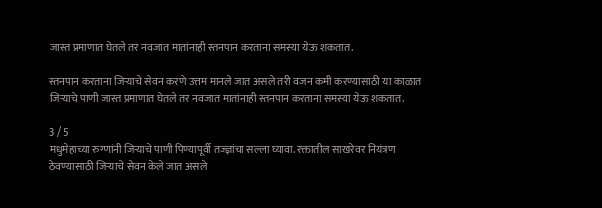जास्त प्रमाणात घेतले तर नवजात मातांनाही स्तनपान करताना समस्या येऊ शकतात.

स्तनपान करताना जिऱ्याचे सेवन करणे उत्तम मानले जात असले तरी वजन कमी करण्यासाठी या काळात जिऱ्याचे पाणी जास्त प्रमाणात घेतले तर नवजात मातांनाही स्तनपान करताना समस्या येऊ शकतात.

3 / 5
मधुमेहाच्या रुग्णांनी जिऱ्याचे पाणी पिण्यापूर्वी तज्ज्ञांचा सल्ला घ्यावा. रक्तातील साखरेवर नियंत्रण ठेवण्यासाठी जिऱ्याचे सेवन केले जात असले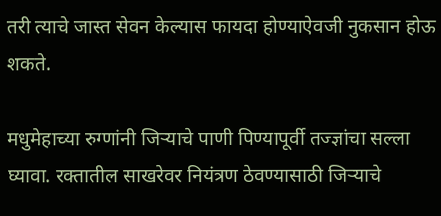तरी त्याचे जास्त सेवन केल्यास फायदा होण्याऐवजी नुकसान होऊ शकते.

मधुमेहाच्या रुग्णांनी जिऱ्याचे पाणी पिण्यापूर्वी तज्ज्ञांचा सल्ला घ्यावा. रक्तातील साखरेवर नियंत्रण ठेवण्यासाठी जिऱ्याचे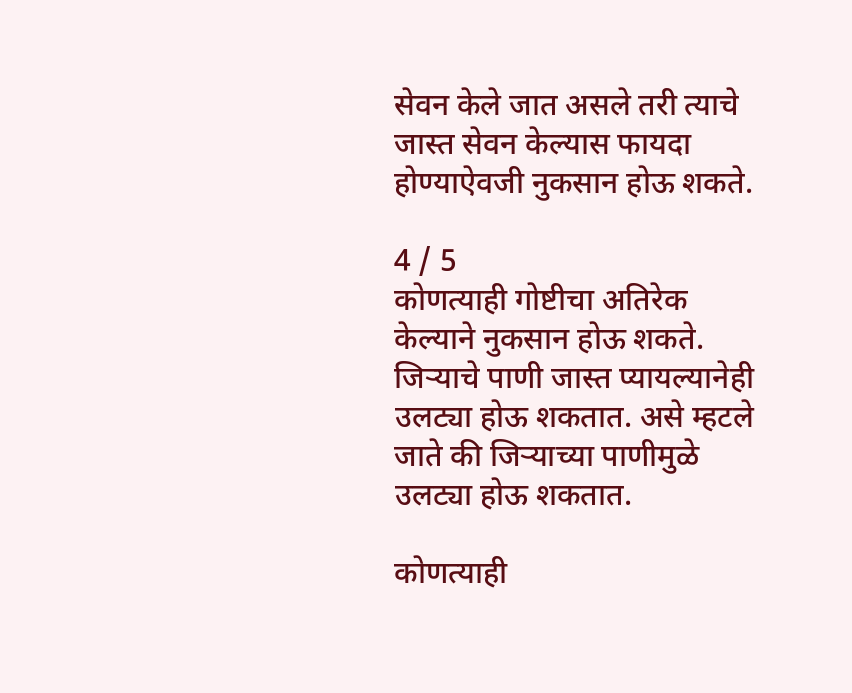सेवन केले जात असले तरी त्याचे जास्त सेवन केल्यास फायदा होण्याऐवजी नुकसान होऊ शकते.

4 / 5
कोणत्याही गोष्टीचा अतिरेक केल्याने नुकसान होऊ शकते. जिऱ्याचे पाणी जास्त प्यायल्यानेही उलट्या होऊ शकतात. असे म्हटले जाते की जिऱ्याच्या पाणीमुळे उलट्या होऊ शकतात.

कोणत्याही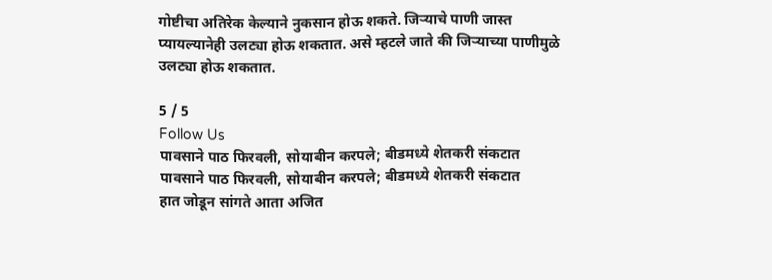गोष्टीचा अतिरेक केल्याने नुकसान होऊ शकते. जिऱ्याचे पाणी जास्त प्यायल्यानेही उलट्या होऊ शकतात. असे म्हटले जाते की जिऱ्याच्या पाणीमुळे उलट्या होऊ शकतात.

5 / 5
Follow Us
पावसाने पाठ फिरवली, सोयाबीन करपले; बीडमध्ये शेतकरी संकटात
पावसाने पाठ फिरवली, सोयाबीन करपले; बीडमध्ये शेतकरी संकटात
हात जोडून सांगते आता अजित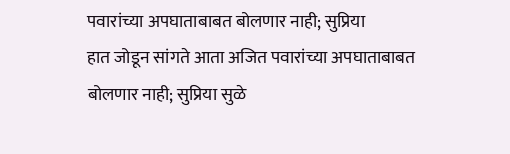पवारांच्या अपघाताबाबत बोलणार नाही; सुप्रिया
हात जोडून सांगते आता अजित पवारांच्या अपघाताबाबत बोलणार नाही; सुप्रिया सुळे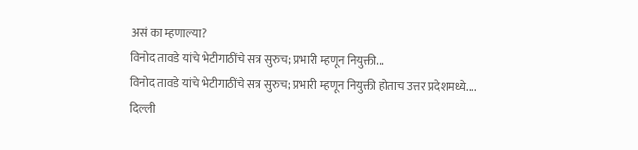असं का म्हणाल्या?
विनोद तावडे यांचे भेटीगाठींचे सत्र सुरुच; प्रभारी म्हणून नियुक्ती...
विनोद तावडे यांचे भेटीगाठींचे सत्र सुरुच; प्रभारी म्हणून नियुक्ती होताच उत्तर प्रदेशमध्ये....
दिल्ली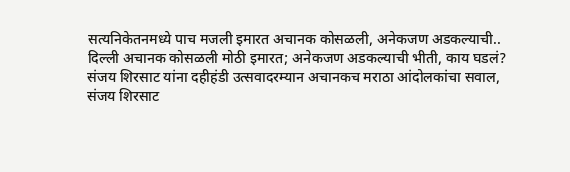सत्यनिकेतनमध्ये पाच मजली इमारत अचानक कोसळली, अनेकजण अडकल्याची..
दिल्ली अचानक कोसळली मोठी इमारत; अनेकजण अडकल्याची भीती, काय घडलं?
संजय शिरसाट यांना दहीहंडी उत्सवादरम्यान अचानकच मराठा आंदोलकांचा सवाल,
संजय शिरसाट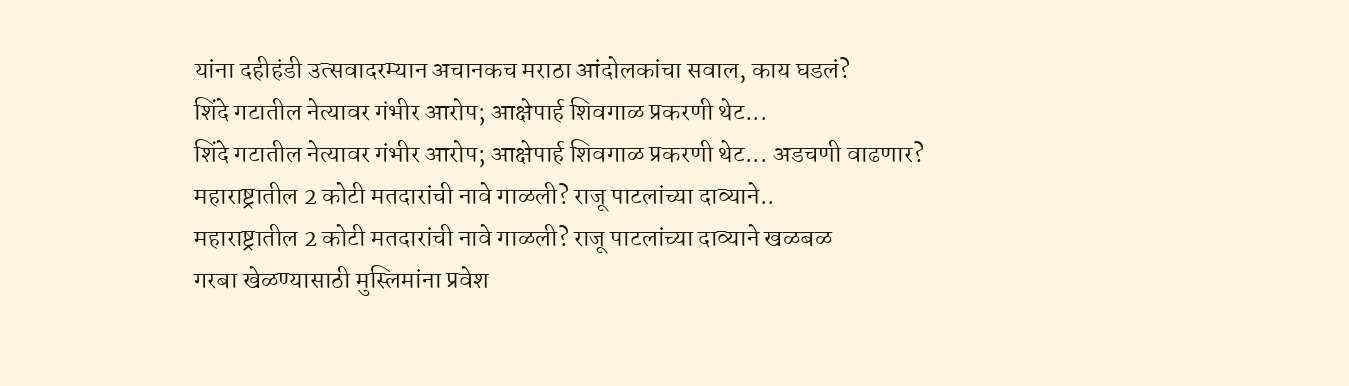यांना दहीहंडी उत्सवादरम्यान अचानकच मराठा आंदोलकांचा सवाल, काय घडलं?
शिंदे गटातील नेत्यावर गंभीर आरोप; आक्षेपार्ह शिवगाळ प्रकरणी थेट...
शिंदे गटातील नेत्यावर गंभीर आरोप; आक्षेपार्ह शिवगाळ प्रकरणी थेट... अडचणी वाढणार?
महाराष्ट्रातील 2 कोटी मतदारांची नावे गाळली? राजू पाटलांच्या दाव्याने..
महाराष्ट्रातील 2 कोटी मतदारांची नावे गाळली? राजू पाटलांच्या दाव्याने खळबळ
गरबा खेळण्यासाठी मुस्लिमांना प्रवेश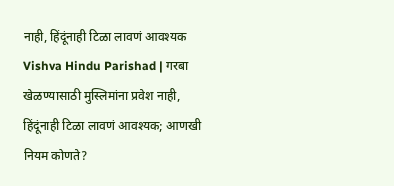नाही, हिंदूंनाही टिळा लावणं आवश्यक
Vishva Hindu Parishad | गरबा खेळण्यासाठी मुस्लिमांना प्रवेश नाही, हिंदूंनाही टिळा लावणं आवश्यक; आणखी नियम कोणते?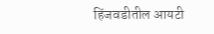हिंजवडीतील आयटी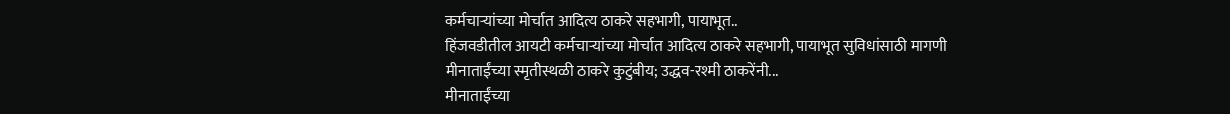कर्मचाऱ्यांच्या मोर्चात आदित्य ठाकरे सहभागी, पायाभूत..
हिंजवडीतील आयटी कर्मचाऱ्यांच्या मोर्चात आदित्य ठाकरे सहभागी, पायाभूत सुविधांसाठी मागणी
मीनाताईंच्या स्मृतीस्थळी ठाकरे कुटुंबीय; उद्धव-रश्मी ठाकरेंनी...
मीनाताईंच्या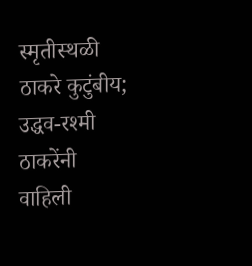स्मृतीस्थळी ठाकरे कुटुंबीय; उद्धव-रश्मी ठाकरेंनी वाहिली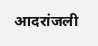आदरांजली